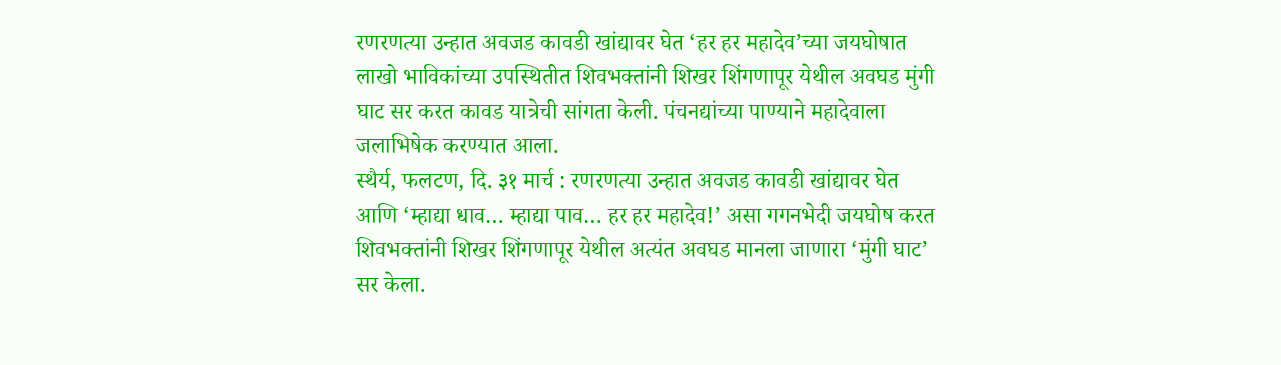रणरणत्या उन्हात अवजड कावडी खांद्यावर घेत ‘हर हर महादेव’च्या जयघोषात लाखो भाविकांच्या उपस्थितीत शिवभक्तांनी शिखर शिंगणापूर येथील अवघड मुंगी घाट सर करत कावड यात्रेची सांगता केली. पंचनद्यांच्या पाण्याने महादेवाला जलाभिषेक करण्यात आला.
स्थैर्य, फलटण, दि. ३१ मार्च : रणरणत्या उन्हात अवजड कावडी खांद्यावर घेत आणि ‘म्हाद्या धाव… म्हाद्या पाव… हर हर महादेव!’ असा गगनभेदी जयघोष करत शिवभक्तांनी शिखर शिंगणापूर येथील अत्यंत अवघड मानला जाणारा ‘मुंगी घाट’ सर केला.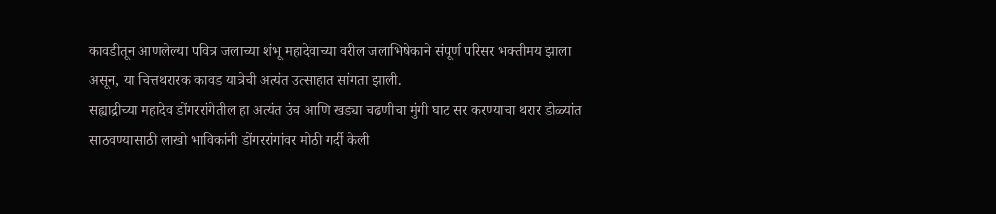कावडीतून आणलेल्या पवित्र जलाच्या शंभू महादेवाच्या वरील जलाभिषेकाने संपूर्ण परिसर भक्तीमय झाला असून, या चित्तथरारक कावड यात्रेची अत्यंत उत्साहात सांगता झाली.
सह्याद्रीच्या महादेव डोंगररांगेतील हा अत्यंत उंच आणि खड्या चढणीचा मुंगी घाट सर करण्याचा थरार डोळ्यांत साठवण्यासाठी लाखो भाविकांनी डोंगररांगांवर मोठी गर्दी केली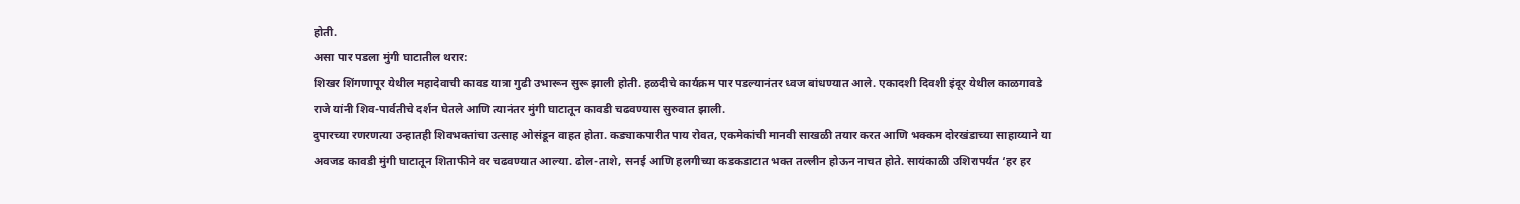होती.
असा पार पडला मुंगी घाटातील थरार:
शिखर शिंगणापूर येथील महादेवाची कावड यात्रा गुढी उभारून सुरू झाली होती. हळदीचे कार्यक्रम पार पडल्यानंतर ध्वज बांधण्यात आले. एकादशी दिवशी इंदूर येथील काळगावडे राजे यांनी शिव-पार्वतीचे दर्शन घेतले आणि त्यानंतर मुंगी घाटातून कावडी चढवण्यास सुरुवात झाली.
दुपारच्या रणरणत्या उन्हातही शिवभक्तांचा उत्साह ओसंडून वाहत होता. कड्याकपारीत पाय रोवत, एकमेकांची मानवी साखळी तयार करत आणि भक्कम दोरखंडाच्या साहाय्याने या अवजड कावडी मुंगी घाटातून शिताफीने वर चढवण्यात आल्या. ढोल-ताशे, सनई आणि हलगीच्या कडकडाटात भक्त तल्लीन होऊन नाचत होते. सायंकाळी उशिरापर्यंत ‘हर हर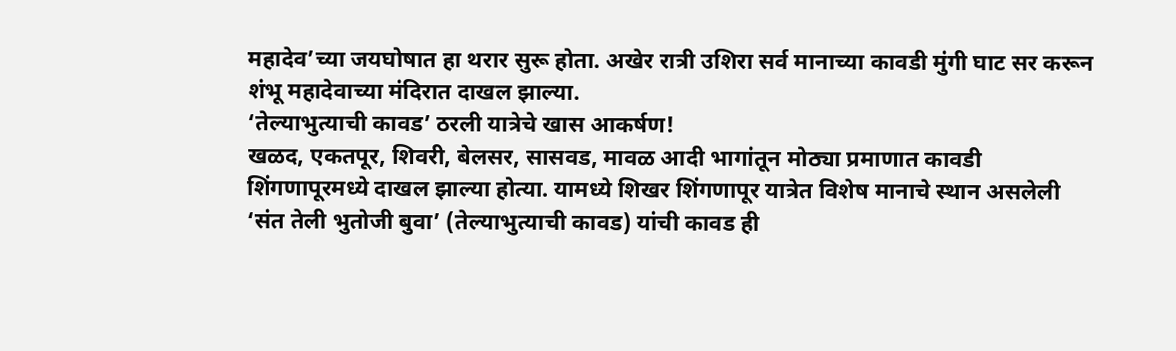महादेव’च्या जयघोषात हा थरार सुरू होता. अखेर रात्री उशिरा सर्व मानाच्या कावडी मुंगी घाट सर करून शंभू महादेवाच्या मंदिरात दाखल झाल्या.
‘तेल्याभुत्याची कावड’ ठरली यात्रेचे खास आकर्षण!
खळद, एकतपूर, शिवरी, बेलसर, सासवड, मावळ आदी भागांतून मोठ्या प्रमाणात कावडी शिंगणापूरमध्ये दाखल झाल्या होत्या. यामध्ये शिखर शिंगणापूर यात्रेत विशेष मानाचे स्थान असलेली ‘संत तेली भुतोजी बुवा’ (तेल्याभुत्याची कावड) यांची कावड ही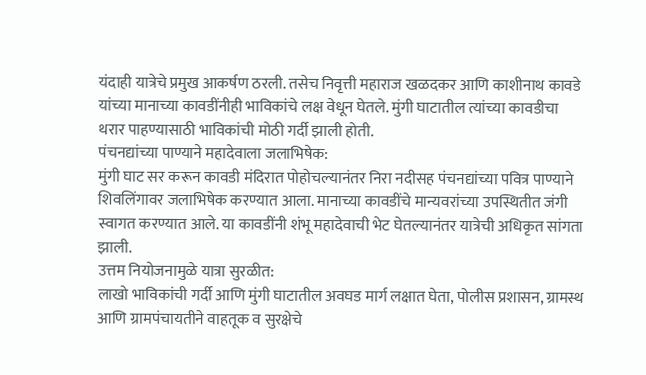यंदाही यात्रेचे प्रमुख आकर्षण ठरली. तसेच निवृत्ती महाराज खळदकर आणि काशीनाथ कावडे यांच्या मानाच्या कावडींनीही भाविकांचे लक्ष वेधून घेतले. मुंगी घाटातील त्यांच्या कावडीचा थरार पाहण्यासाठी भाविकांची मोठी गर्दी झाली होती.
पंचनद्यांच्या पाण्याने महादेवाला जलाभिषेक:
मुंगी घाट सर करून कावडी मंदिरात पोहोचल्यानंतर निरा नदीसह पंचनद्यांच्या पवित्र पाण्याने शिवलिंगावर जलाभिषेक करण्यात आला. मानाच्या कावडींचे मान्यवरांच्या उपस्थितीत जंगी स्वागत करण्यात आले. या कावडींनी शंभू महादेवाची भेट घेतल्यानंतर यात्रेची अधिकृत सांगता झाली.
उत्तम नियोजनामुळे यात्रा सुरळीत:
लाखो भाविकांची गर्दी आणि मुंगी घाटातील अवघड मार्ग लक्षात घेता, पोलीस प्रशासन, ग्रामस्थ आणि ग्रामपंचायतीने वाहतूक व सुरक्षेचे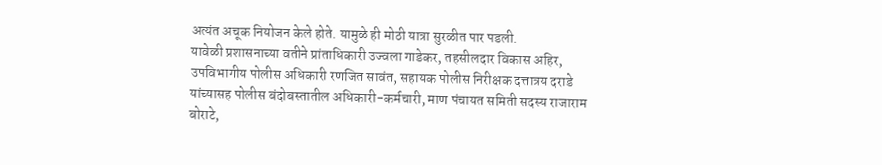अत्यंत अचूक नियोजन केले होते. यामुळे ही मोठी यात्रा सुरळीत पार पडली.
यावेळी प्रशासनाच्या वतीने प्रांताधिकारी उज्वला गाडेकर, तहसीलदार विकास अहिर, उपविभागीय पोलीस अधिकारी रणजित सावंत, सहायक पोलीस निरीक्षक दत्तात्रय दराडे यांच्यासह पोलीस बंदोबस्तातील अधिकारी-कर्मचारी, माण पंचायत समिती सदस्य राजाराम बोराटे,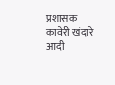प्रशासक कावेरी खंदारे आदी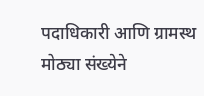पदाधिकारी आणि ग्रामस्थ मोठ्या संख्येने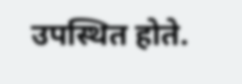उपस्थित होते.